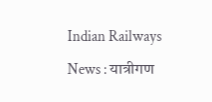Indian Railways News : यात्रीगण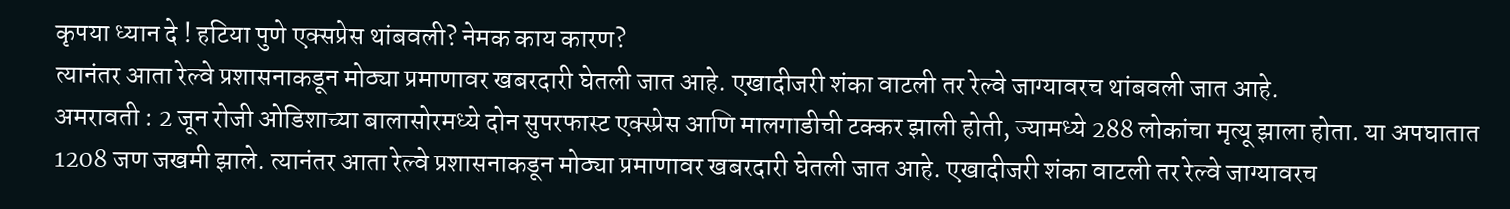कृपया ध्यान दे ! हटिया पुणे एक्सप्रेस थांबवली? नेमक काय कारण?
त्यानंतर आता रेल्वे प्रशासनाकडून मोठ्या प्रमाणावर खबरदारी घेतली जात आहे. एखादीजरी शंका वाटली तर रेल्वे जाग्यावरच थांबवली जात आहे.
अमरावती : 2 जून रोजी ओडिशाच्या बालासोरमध्ये दोन सुपरफास्ट एक्स्प्रेस आणि मालगाडीची टक्कर झाली होती, ज्यामध्ये 288 लोकांचा मृत्यू झाला होता. या अपघातात 1208 जण जखमी झाले. त्यानंतर आता रेल्वे प्रशासनाकडून मोठ्या प्रमाणावर खबरदारी घेतली जात आहे. एखादीजरी शंका वाटली तर रेल्वे जाग्यावरच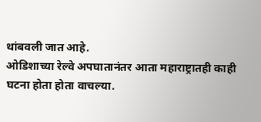थांबवली जात आहे.
ओडिशाच्या रेल्वे अपघातानंतर आता महाराष्ट्रातही काही घटना होता होता वाचल्या.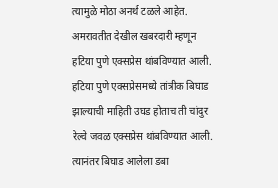त्यामुळे मोठा अनर्थ टळले आहेत. अमरावतीत देखील खबरदारी म्हणून हटिया पुणे एक्सप्रेस थांबविण्यात आली. हटिया पुणे एक्सप्रेसमध्ये तांत्रीक बिघाड झाल्याची माहिती उघड होताच ती चांदुर रेल्वे जवळ एक्सप्रेस थांबविण्यात आली. त्यानंतर बिघाड आलेला डबा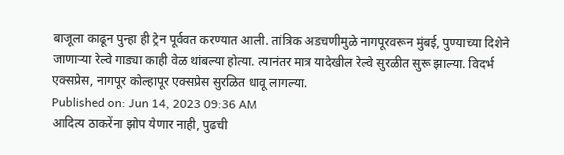बाजूला काढून पुन्हा ही ट्रेन पूर्ववत करण्यात आली. तांत्रिक अडचणीमुळे नागपूरवरून मुंबई, पुण्याच्या दिशेने जाणाऱ्या रेल्वे गाड्या काही वेळ थांबल्या होत्या. त्यानंतर मात्र यादेखील रेल्वे सुरळीत सुरू झाल्या. विदर्भ एक्सप्रेस, नागपूर कोल्हापूर एक्सप्रेस सुरळित धावू लागल्या.
Published on: Jun 14, 2023 09:36 AM
आदित्य ठाकरेंना झोप येणार नाही, पुढची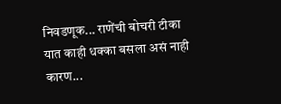निवडणूक... राणेंची बोचरी टीका
यात काही धक्का बसला असं नाही कारण...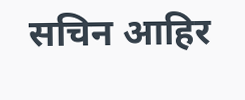सचिन आहिर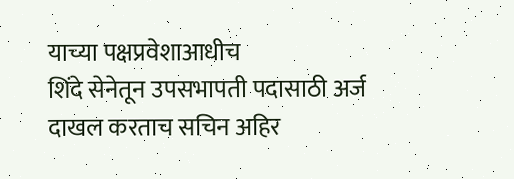याच्या पक्षप्रवेशाआधीच
शिंदे सेनेतून उपसभापती पदासाठी अर्ज दाखल करताच सचिन अहिर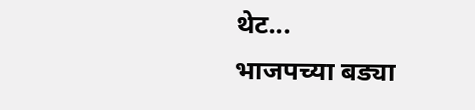थेट...
भाजपच्या बड्या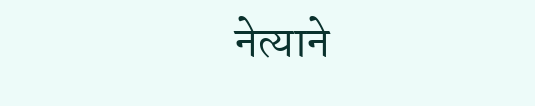नेत्याने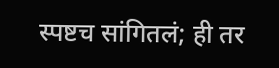स्पष्टच सांगितलं; ही तर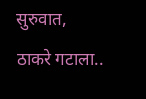सुरुवात, ठाकरे गटाला..